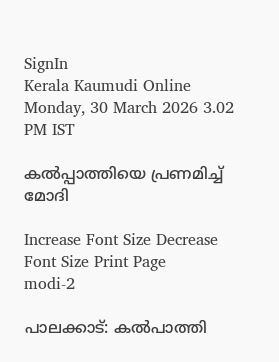SignIn
Kerala Kaumudi Online
Monday, 30 March 2026 3.02 PM IST

കൽപ്പാത്തിയെ പ്രണമിച്ച് മോദി

Increase Font Size Decrease Font Size Print Page
modi-2

പാലക്കാട്: കൽപാത്തി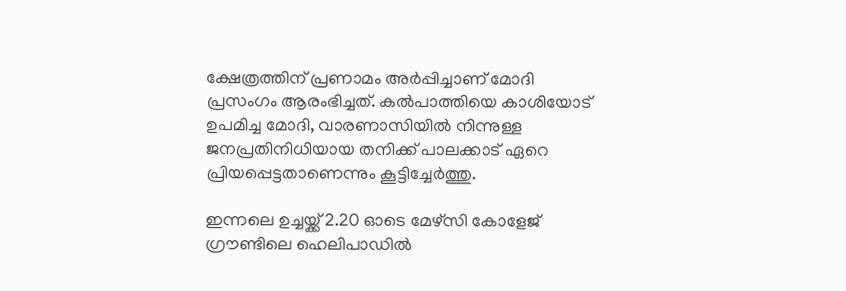ക്ഷേത്രത്തിന് പ്രണാമം അർപ്പിച്ചാണ് മോദി പ്രസംഗം ആരംഭിച്ചത്. കൽപാത്തിയെ കാശിയോട് ഉപമിച്ച മോദി, വാരണാസിയിൽ നിന്നുള്ള ജനപ്രതിനിധിയായ തനിക്ക് പാലക്കാട് ഏറെ പ്രിയപ്പെട്ടതാണെന്നും കൂട്ടിച്ചേർത്തു.

ഇന്നലെ ഉച്ചയ്ക്ക് 2.20 ഓടെ മേഴ്സി കോളേജ് ഗ്രൗണ്ടിലെ ഹെലിപാഡിൽ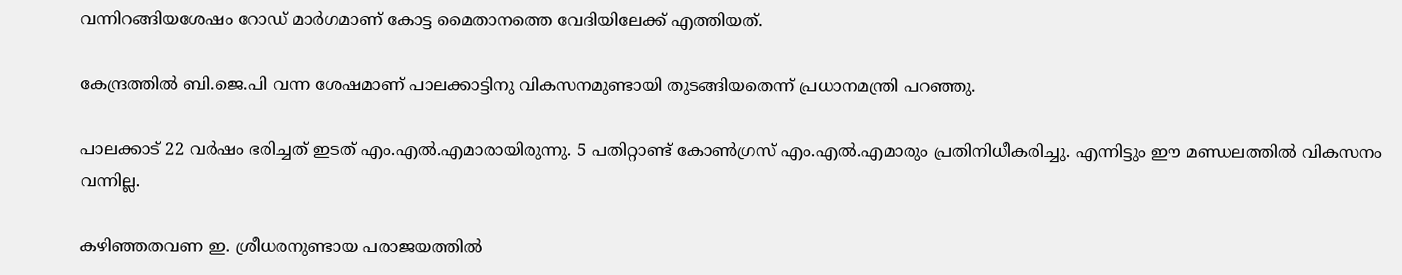വന്നിറങ്ങിയശേഷം റോഡ് മാർഗമാണ് കോട്ട മൈതാനത്തെ വേദിയിലേക്ക് എത്തിയത്.

കേന്ദ്രത്തിൽ ബി.ജെ.പി വന്ന ശേഷമാണ് പാലക്കാട്ടിനു വികസനമുണ്ടായി തുടങ്ങിയതെന്ന് പ്രധാനമന്ത്രി പറഞ്ഞു.

പാലക്കാട് 22 വർഷം ഭരിച്ചത് ഇടത് എം.എൽ.എമാരായിരുന്നു. 5 പതിറ്റാണ്ട് കോൺഗ്രസ് എം.എൽ.എമാരും പ്രതിനിധീകരിച്ചു. എന്നിട്ടും ഈ മണ്ഡലത്തിൽ വികസനം വന്നില്ല.

കഴിഞ്ഞതവണ ഇ. ശ്രീധരനുണ്ടായ പരാജയത്തിൽ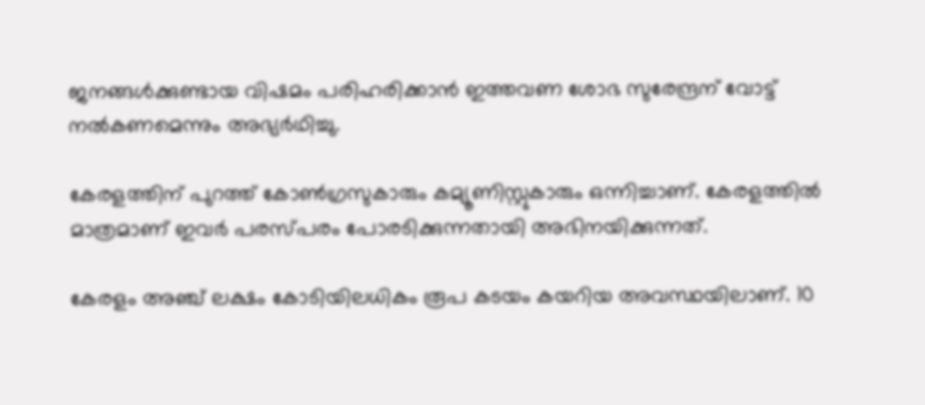ജനങ്ങൾക്കുണ്ടായ വിഷമം പരിഹരിക്കാൻ ഇത്തവണ ശോഭ സുരേന്ദ്രന് വോട്ട് നൽകണമെന്നും അഭ്യർഥിച്ചു.

കേരളത്തിന് പുറത്ത് കോൺഗ്രസുകാരും കമ്യൂണിസ്റ്റുകാരും ഒന്നിച്ചാണ്. കേരളത്തിൽ മാത്രമാണ് ഇവർ പരസ്പരം പോരടിക്കുന്നതായി അഭിനയിക്കുന്നത്.

കേരളം അഞ്ച് ലക്ഷം കോടിയിലധികം രൂപ കടയം കയറിയ അവസ്ഥയിലാണ്. 10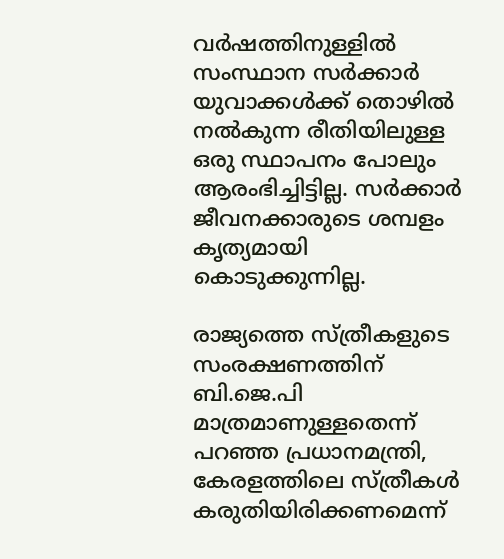വർഷത്തിനുള്ളിൽ സംസ്ഥാന സർക്കാർ യുവാക്കൾക്ക് തൊഴിൽ നൽകുന്ന രീതിയിലുള്ള ഒരു സ്ഥാപനം പോലും ആരംഭിച്ചിട്ടില്ല. സർക്കാർ ജീവനക്കാരുടെ ശമ്പളം കൃത്യമായി കൊടുക്കുന്നില്ല.

രാജ്യത്തെ സ്ത്രീകളുടെ സംരക്ഷണത്തിന് ബി.ജെ.പി മാത്രമാണുള്ളതെന്ന് പറഞ്ഞ പ്രധാനമന്ത്രി, കേരളത്തിലെ സ്ത്രീകൾ കരുതിയിരിക്കണമെന്ന്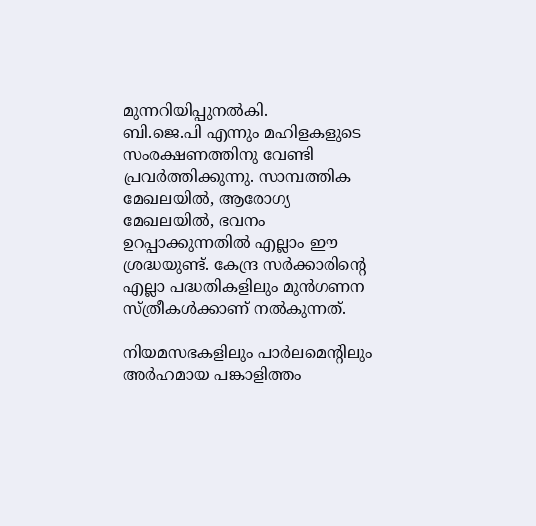മുന്നറിയിപ്പുനൽകി.
ബി.ജെ.പി എന്നും മഹിളകളുടെ സംരക്ഷണത്തിനു വേണ്ടി പ്രവർത്തിക്കുന്നു. സാമ്പത്തിക മേഖലയിൽ, ആരോഗ്യ മേഖലയിൽ, ഭവനം ഉറപ്പാക്കുന്നതിൽ എല്ലാം ഈ ശ്രദ്ധയുണ്ട്. കേന്ദ്ര സർക്കാരിന്റെ എല്ലാ പദ്ധതികളിലും മുൻഗണന സ്ത്രീകൾക്കാണ് നൽകുന്നത്.

നിയമസഭകളിലും പാർലമെന്റിലും അർഹമായ പങ്കാളിത്തം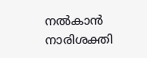നൽകാൻ നാരിശക്തി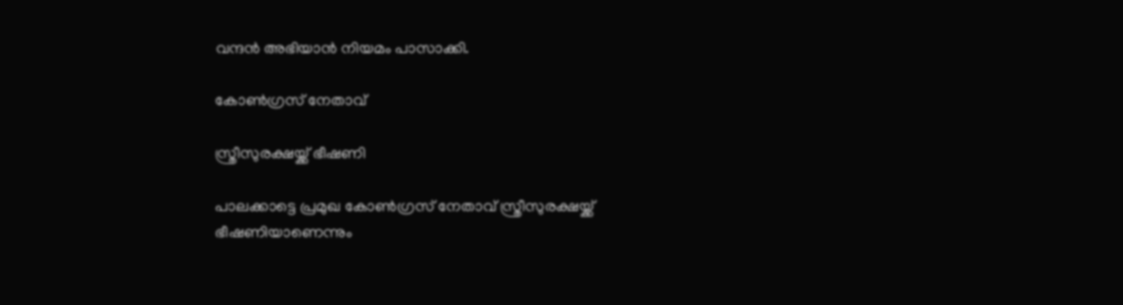വന്ദൻ അഭിയാൻ നിയമം പാസാക്കി.

കോൺഗ്രസ് നേതാവ്

സ്ത്രീസുരക്ഷയ്ക്ക് ഭീഷണി

പാലക്കാട്ടെ പ്രമുഖ കോൺഗ്രസ് നേതാവ് സ്ത്രീസുരക്ഷയ്ക്ക് ഭീഷണിയാണെന്നും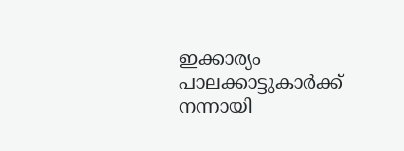ഇക്കാര്യം പാലക്കാട്ടുകാർക്ക് നന്നായി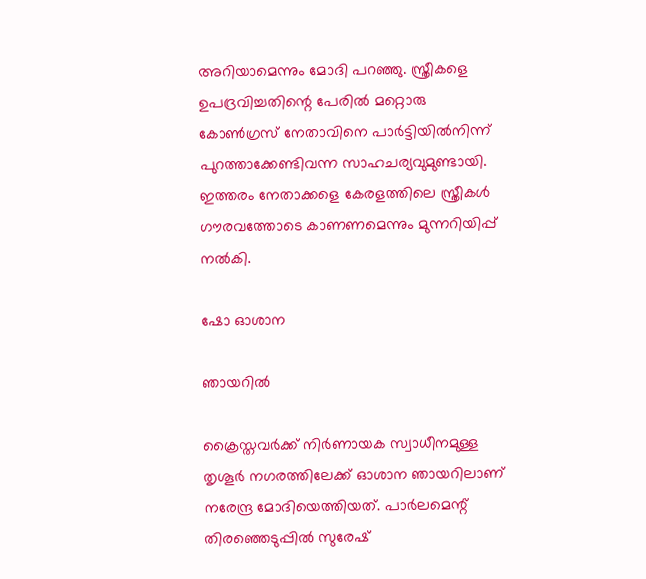അറിയാമെന്നും മോദി പറഞ്ഞു. സ്ത്രീകളെ ഉപദ്രവിച്ചതിന്റെ പേരിൽ മറ്റൊരു കോൺഗ്രസ് നേതാവിനെ പാർട്ടിയിൽനിന്ന് പുറത്താക്കേണ്ടിവന്ന സാഹചര്യവുമുണ്ടായി. ഇത്തരം നേതാക്കളെ കേരളത്തിലെ സ്ത്രീകൾ ഗൗരവത്തോടെ കാണണമെന്നും മുന്നറിയിപ്പ് നൽകി.

ഷോ ഓശാന

ഞായറിൽ

ക്രൈസ്തവർക്ക് നിർണായക സ്വാധീനമുള്ള തൃശൂർ നഗരത്തിലേക്ക് ഓശാന ഞായറിലാണ് നരേന്ദ്ര മോദിയെത്തിയത്. പാർലമെന്റ് തിരഞ്ഞെടുപ്പിൽ സുരേഷ്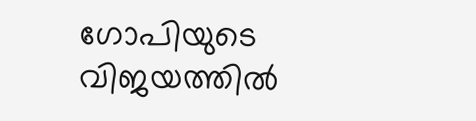ഗോപിയുടെ വിജയത്തിൽ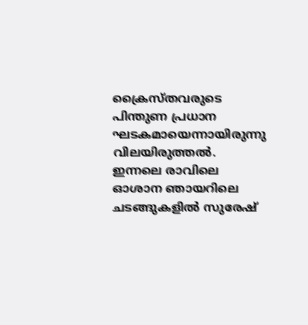ക്രൈസ്തവരുടെ പിന്തുണ പ്രധാന ഘടകമായെന്നായിരുന്നു വിലയിരുത്തൽ. ഇന്നലെ രാവിലെ ഓശാന ഞായറിലെ ചടങ്ങുകളിൽ സുരേഷ്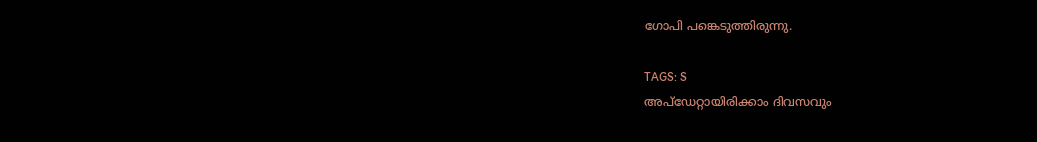ഗോപി പങ്കെടുത്തിരുന്നു.

TAGS: S
അപ്ഡേറ്റായിരിക്കാം ദിവസവും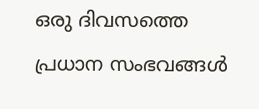ഒരു ദിവസത്തെ പ്രധാന സംഭവങ്ങൾ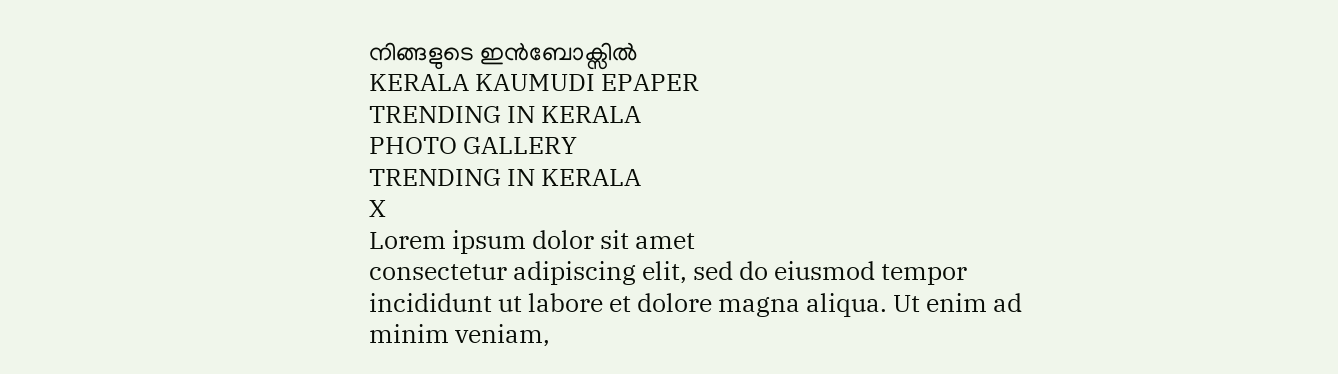നിങ്ങളുടെ ഇൻബോക്സിൽ
KERALA KAUMUDI EPAPER
TRENDING IN KERALA
PHOTO GALLERY
TRENDING IN KERALA
X
Lorem ipsum dolor sit amet
consectetur adipiscing elit, sed do eiusmod tempor incididunt ut labore et dolore magna aliqua. Ut enim ad minim veniam,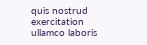quis nostrud exercitation ullamco laboris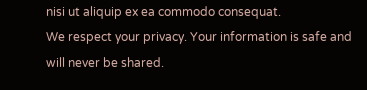nisi ut aliquip ex ea commodo consequat.
We respect your privacy. Your information is safe and will never be shared.